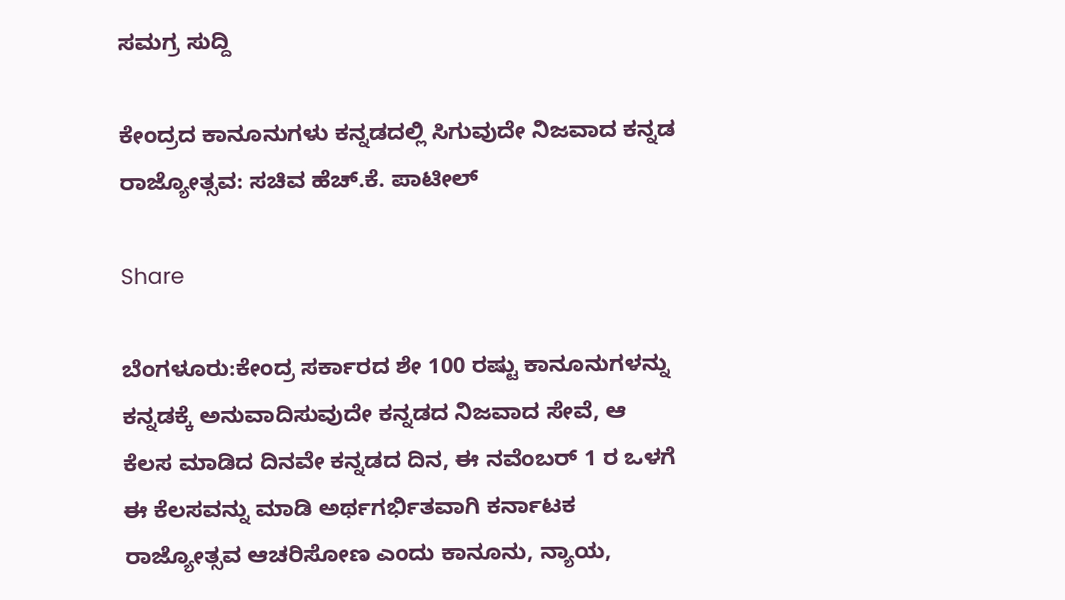ಸಮಗ್ರ ಸುದ್ದಿ

ಕೇಂದ್ರದ ಕಾನೂನುಗಳು ಕನ್ನಡದಲ್ಲಿ ಸಿಗುವುದೇ ನಿಜವಾದ ಕನ್ನಡ ರಾಜ್ಯೋತ್ಸವ: ಸಚಿವ ಹೆಚ್.ಕೆ. ಪಾಟೀಲ್

Share

ಬೆಂಗಳೂರು:ಕೇಂದ್ರ ಸರ್ಕಾರದ ಶೇ 100 ರಷ್ಟು ಕಾನೂನುಗಳನ್ನು ಕನ್ನಡಕ್ಕೆ ಅನುವಾದಿಸುವುದೇ ಕನ್ನಡದ ನಿಜವಾದ ಸೇವೆ, ಆ ಕೆಲಸ ಮಾಡಿದ ದಿನವೇ ಕನ್ನಡದ ದಿನ, ಈ ನವೆಂಬರ್ 1 ರ ಒಳಗೆ ಈ ಕೆಲಸವನ್ನು ಮಾಡಿ ಅರ್ಥಗರ್ಭಿತವಾಗಿ ಕರ್ನಾಟಕ ರಾಜ್ಯೋತ್ಸವ ಆಚರಿಸೋಣ ಎಂದು ಕಾನೂನು, ನ್ಯಾಯ,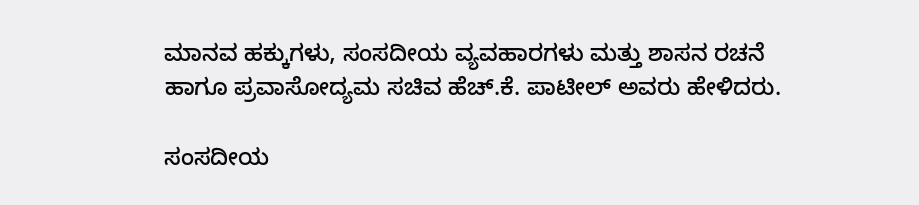ಮಾನವ ಹಕ್ಕುಗಳು, ಸಂಸದೀಯ ವ್ಯವಹಾರಗಳು ಮತ್ತು ಶಾಸನ ರಚನೆ ಹಾಗೂ ಪ್ರವಾಸೋದ್ಯಮ ಸಚಿವ ಹೆಚ್.ಕೆ. ಪಾಟೀಲ್ ಅವರು ಹೇಳಿದರು.

ಸಂಸದೀಯ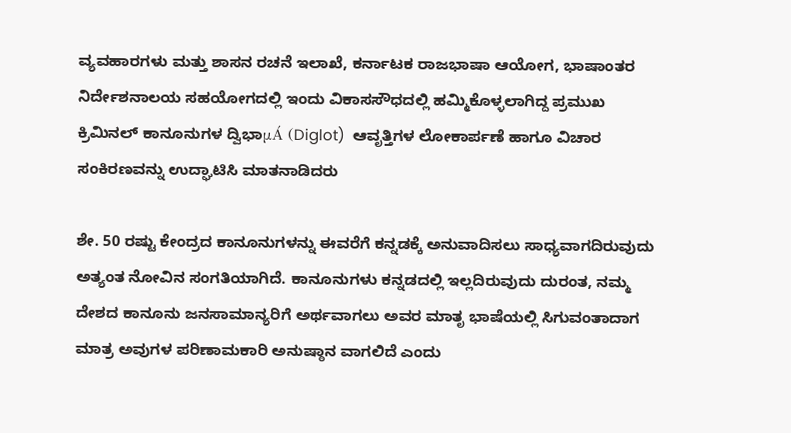ವ್ಯವಹಾರಗಳು ಮತ್ತು ಶಾಸನ ರಚನೆ ಇಲಾಖೆ, ಕರ್ನಾಟಕ ರಾಜಭಾಷಾ ಆಯೋಗ, ಭಾಷಾಂತರ ನಿರ್ದೇಶನಾಲಯ ಸಹಯೋಗದಲ್ಲಿ ಇಂದು ವಿಕಾಸಸೌಧದಲ್ಲಿ ಹಮ್ಮಿಕೊಳ್ಳಲಾಗಿದ್ದ ಪ್ರಮುಖ ಕ್ರಿಮಿನಲ್ ಕಾನೂನುಗಳ ದ್ವಿಭಾμÁ (Diglot)  ಆವೃತ್ತಿಗಳ ಲೋಕಾರ್ಪಣೆ ಹಾಗೂ ವಿಚಾರ ಸಂಕಿರಣವನ್ನು ಉದ್ಘಾಟಿಸಿ ಮಾತನಾಡಿದರು

ಶೇ. 50 ರಷ್ಟು ಕೇಂದ್ರದ ಕಾನೂನುಗಳನ್ನು ಈವರೆಗೆ ಕನ್ನಡಕ್ಕೆ ಅನುವಾದಿಸಲು ಸಾಧ್ಯವಾಗದಿರುವುದು ಅತ್ಯಂತ ನೋವಿನ ಸಂಗತಿಯಾಗಿದೆ. ಕಾನೂನುಗಳು ಕನ್ನಡದಲ್ಲಿ ಇಲ್ಲದಿರುವುದು ದುರಂತ, ನಮ್ಮ ದೇಶದ ಕಾನೂನು ಜನಸಾಮಾನ್ಯರಿಗೆ ಅರ್ಥವಾಗಲು ಅವರ ಮಾತೃ ಭಾಷೆಯಲ್ಲಿ ಸಿಗುವಂತಾದಾಗ ಮಾತ್ರ ಅವುಗಳ ಪರಿಣಾಮಕಾರಿ ಅನುಷ್ಠಾನ ವಾಗಲಿದೆ ಎಂದು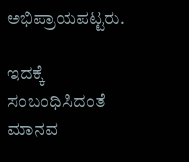ಅಭಿಪ್ರಾಯಪಟ್ಟರು.

ಇದಕ್ಕೆ ಸಂಬಂಧಿಸಿದಂತೆ ಮಾನವ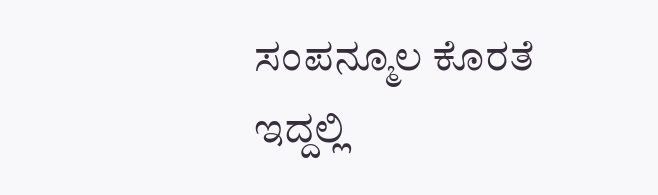ಸಂಪನ್ಮೂಲ ಕೊರತೆ ಇದ್ದಲ್ಲಿ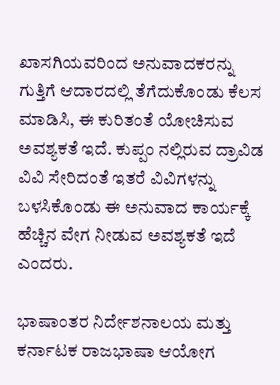ಖಾಸಗಿಯವರಿಂದ ಅನುವಾದಕರನ್ನು ಗುತ್ತಿಗೆ ಆದಾರದಲ್ಲಿ ತೆಗೆದುಕೊಂಡು ಕೆಲಸ ಮಾಡಿಸಿ, ಈ ಕುರಿತಂತೆ ಯೋಚಿಸುವ ಅವಶ್ಯಕತೆ ಇದೆ. ಕುಪ್ಪಂ ನಲ್ಲಿರುವ ದ್ರಾವಿಡ ವಿವಿ ಸೇರಿದಂತೆ ಇತರೆ ವಿವಿಗಳನ್ನು ಬಳಸಿಕೊಂಡು ಈ ಅನುವಾದ ಕಾರ್ಯಕ್ಕೆ ಹೆಚ್ಚಿನ ವೇಗ ನೀಡುವ ಅವಶ್ಯಕತೆ ಇದೆ ಎಂದರು.

ಭಾಷಾಂತರ ನಿರ್ದೇಶನಾಲಯ ಮತ್ತು ಕರ್ನಾಟಕ ರಾಜಭಾಷಾ ಆಯೋಗ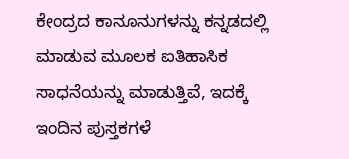ಕೇಂದ್ರದ ಕಾನೂನುಗಳನ್ನು ಕನ್ನಡದಲ್ಲಿ ಮಾಡುವ ಮೂಲಕ ಐತಿಹಾಸಿಕ ಸಾಧನೆಯನ್ನು ಮಾಡುತ್ತಿವೆ, ಇದಕ್ಕೆ ಇಂದಿನ ಪುಸ್ತಕಗಳೆ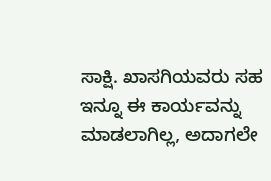ಸಾಕ್ಷಿ. ಖಾಸಗಿಯವರು ಸಹ ಇನ್ನೂ ಈ ಕಾರ್ಯವನ್ನು ಮಾಡಲಾಗಿಲ್ಲ, ಅದಾಗಲೇ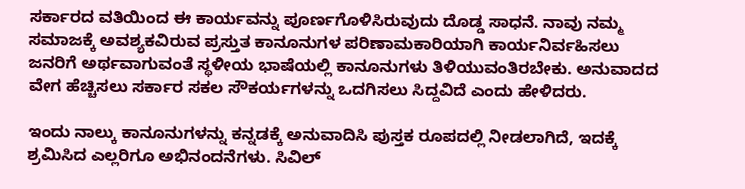ಸರ್ಕಾರದ ವತಿಯಿಂದ ಈ ಕಾರ್ಯವನ್ನು ಪೂರ್ಣಗೊಳಿಸಿರುವುದು ದೊಡ್ಡ ಸಾಧನೆ. ನಾವು ನಮ್ಮ ಸಮಾಜಕ್ಕೆ ಅವಶ್ಯಕವಿರುವ ಪ್ರಸ್ತುತ ಕಾನೂನುಗಳ ಪರಿಣಾಮಕಾರಿಯಾಗಿ ಕಾರ್ಯನಿರ್ವಹಿಸಲು ಜನರಿಗೆ ಅರ್ಥವಾಗುವಂತೆ ಸ್ಥಳೀಯ ಭಾಷೆಯಲ್ಲಿ ಕಾನೂನುಗಳು ತಿಳಿಯುವಂತಿರಬೇಕು. ಅನುವಾದದ ವೇಗ ಹೆಚ್ಚಿಸಲು ಸರ್ಕಾರ ಸಕಲ ಸೌಕರ್ಯಗಳನ್ನು ಒದಗಿಸಲು ಸಿದ್ದವಿದೆ ಎಂದು ಹೇಳಿದರು.

ಇಂದು ನಾಲ್ಕು ಕಾನೂನುಗಳನ್ನು ಕನ್ನಡಕ್ಕೆ ಅನುವಾದಿಸಿ ಪುಸ್ತಕ ರೂಪದಲ್ಲಿ ನೀಡಲಾಗಿದೆ, ಇದಕ್ಕೆ ಶ್ರಮಿಸಿದ ಎಲ್ಲರಿಗೂ ಅಭಿನಂದನೆಗಳು. ಸಿವಿಲ್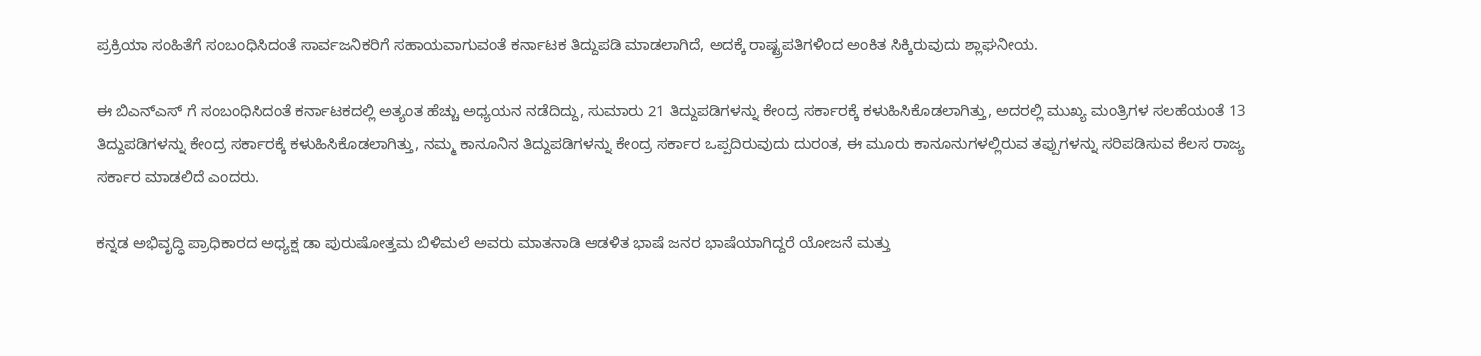ಪ್ರಕ್ರಿಯಾ ಸಂಹಿತೆಗೆ ಸಂಬಂಧಿಸಿದಂತೆ ಸಾರ್ವಜನಿಕರಿಗೆ ಸಹಾಯವಾಗುವಂತೆ ಕರ್ನಾಟಕ ತಿದ್ದುಪಡಿ ಮಾಡಲಾಗಿದೆ, ಅದಕ್ಕೆ ರಾಷ್ಟ್ರಪತಿಗಳಿಂದ ಅಂಕಿತ ಸಿಕ್ಕಿರುವುದು ಶ್ಲಾಘನೀಯ.

ಈ ಬಿಎನ್‍ಎಸ್ ಗೆ ಸಂಬಂಧಿಸಿದಂತೆ ಕರ್ನಾಟಕದಲ್ಲಿ ಅತ್ಯಂತ ಹೆಚ್ಚು ಅಧ್ಯಯನ ನಡೆದಿದ್ದು, ಸುಮಾರು 21 ತಿದ್ದುಪಡಿಗಳನ್ನು ಕೇಂದ್ರ ಸರ್ಕಾರಕ್ಕೆ ಕಳುಹಿಸಿಕೊಡಲಾಗಿತ್ತು, ಅದರಲ್ಲಿ ಮುಖ್ಯ ಮಂತ್ರಿಗಳ ಸಲಹೆಯಂತೆ 13 ತಿದ್ದುಪಡಿಗಳನ್ನು ಕೇಂದ್ರ ಸರ್ಕಾರಕ್ಕೆ ಕಳುಹಿಸಿಕೊಡಲಾಗಿತ್ತು, ನಮ್ಮ ಕಾನೂನಿನ ತಿದ್ದುಪಡಿಗಳನ್ನು ಕೇಂದ್ರ ಸರ್ಕಾರ ಒಪ್ಪದಿರುವುದು ದುರಂತ, ಈ ಮೂರು ಕಾನೂನುಗಳಲ್ಲಿರುವ ತಪ್ಪುಗಳನ್ನು ಸರಿಪಡಿಸುವ ಕೆಲಸ ರಾಜ್ಯ ಸರ್ಕಾರ ಮಾಡಲಿದೆ ಎಂದರು.

ಕನ್ನಡ ಅಭಿವೃದ್ಧಿ ಪ್ರಾಧಿಕಾರದ ಅಧ್ಯಕ್ಷ ಡಾ ಪುರುಷೋತ್ತಮ ಬಿಳಿಮಲೆ ಅವರು ಮಾತನಾಡಿ ಆಡಳಿತ ಭಾಷೆ ಜನರ ಭಾಷೆಯಾಗಿದ್ದರೆ ಯೋಜನೆ ಮತ್ತು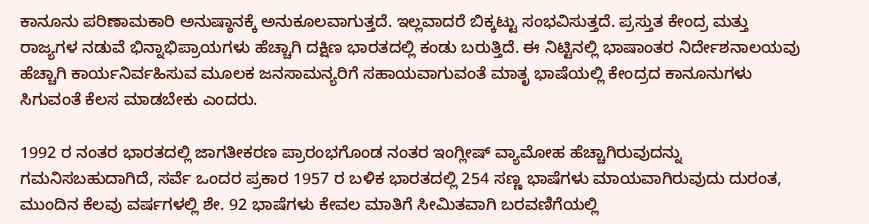ಕಾನೂನು ಪರಿಣಾಮಕಾರಿ ಅನುಷ್ಠಾನಕ್ಕೆ ಅನುಕೂಲವಾಗುತ್ತದೆ. ಇಲ್ಲವಾದರೆ ಬಿಕ್ಕಟ್ಟು ಸಂಭವಿಸುತ್ತದೆ. ಪ್ರಸ್ತುತ ಕೇಂದ್ರ ಮತ್ತು ರಾಜ್ಯಗಳ ನಡುವೆ ಭಿನ್ನಾಭಿಪ್ರಾಯಗಳು ಹೆಚ್ಚಾಗಿ ದಕ್ಷಿಣ ಭಾರತದಲ್ಲಿ ಕಂಡು ಬರುತ್ತಿದೆ. ಈ ನಿಟ್ಟಿನಲ್ಲಿ ಭಾಷಾಂತರ ನಿರ್ದೇಶನಾಲಯವು ಹೆಚ್ಚಾಗಿ ಕಾರ್ಯನಿರ್ವಹಿಸುವ ಮೂಲಕ ಜನಸಾಮನ್ಯರಿಗೆ ಸಹಾಯವಾಗುವಂತೆ ಮಾತೃ ಭಾಷೆಯಲ್ಲಿ ಕೇಂದ್ರದ ಕಾನೂನುಗಳು ಸಿಗುವಂತೆ ಕೆಲಸ ಮಾಡಬೇಕು ಎಂದರು.

1992 ರ ನಂತರ ಭಾರತದಲ್ಲಿ ಜಾಗತೀಕರಣ ಪ್ರಾರಂಭಗೊಂಡ ನಂತರ ಇಂಗ್ಲೀಷ್ ವ್ಯಾಮೋಹ ಹೆಚ್ಚಾಗಿರುವುದನ್ನು ಗಮನಿಸಬಹುದಾಗಿದೆ, ಸರ್ವೆ ಒಂದರ ಪ್ರಕಾರ 1957 ರ ಬಳಿಕ ಭಾರತದಲ್ಲಿ 254 ಸಣ್ಣ ಭಾಷೆಗಳು ಮಾಯವಾಗಿರುವುದು ದುರಂತ, ಮುಂದಿನ ಕೆಲವು ವರ್ಷಗಳಲ್ಲಿ ಶೇ. 92 ಭಾಷೆಗಳು ಕೇವಲ ಮಾತಿಗೆ ಸೀಮಿತವಾಗಿ ಬರವಣಿಗೆಯಲ್ಲಿ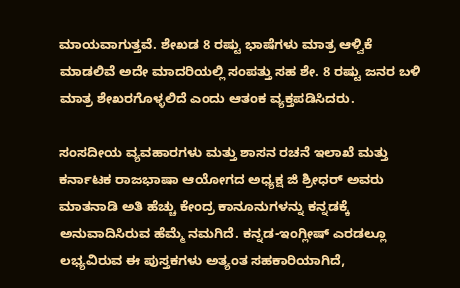ಮಾಯವಾಗುತ್ತವೆ. ಶೇಖಡ 8 ರಷ್ಟು ಭಾಷೆಗಳು ಮಾತ್ರ ಆಳ್ವಿಕೆ ಮಾಡಲಿವೆ ಅದೇ ಮಾದರಿಯಲ್ಲಿ ಸಂಪತ್ತು ಸಹ ಶೇ. 8 ರಷ್ಟು ಜನರ ಬಳಿ ಮಾತ್ರ ಶೇಖರಗೊಳ್ಳಲಿದೆ ಎಂದು ಆತಂಕ ವ್ಯಕ್ತಪಡಿಸಿದರು.

ಸಂಸದೀಯ ವ್ಯವಹಾರಗಳು ಮತ್ತು ಶಾಸನ ರಚನೆ ಇಲಾಖೆ ಮತ್ತು ಕರ್ನಾಟಕ ರಾಜಭಾಷಾ ಆಯೋಗದ ಅಧ್ಯಕ್ಷ ಜಿ ಶ್ರೀಧರ್ ಅವರು ಮಾತನಾಡಿ ಅತಿ ಹೆಚ್ಚು ಕೇಂದ್ರ ಕಾನೂನುಗಳನ್ನು ಕನ್ನಡಕ್ಕೆ ಅನುವಾದಿಸಿರುವ ಹೆಮ್ಮೆ ನಮಗಿದೆ. ಕನ್ನಡ-ಇಂಗ್ಲೀಷ್ ಎರಡಲ್ಲೂ ಲಭ್ಯವಿರುವ ಈ ಪುಸ್ತಕಗಳು ಅತ್ಯಂತ ಸಹಕಾರಿಯಾಗಿದೆ,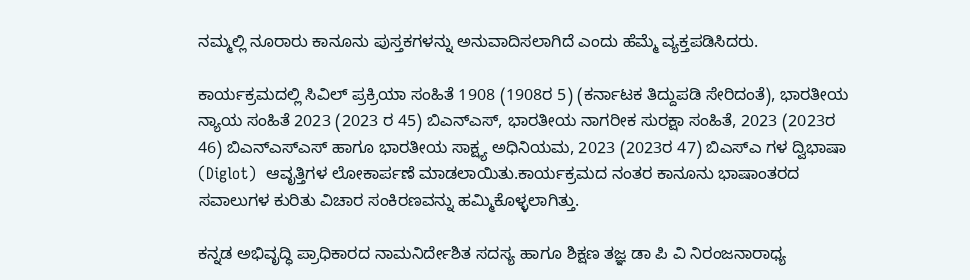ನಮ್ಮಲ್ಲಿ ನೂರಾರು ಕಾನೂನು ಪುಸ್ತಕಗಳನ್ನು ಅನುವಾದಿಸಲಾಗಿದೆ ಎಂದು ಹೆಮ್ಮೆ ವ್ಯಕ್ತಪಡಿಸಿದರು.

ಕಾರ್ಯಕ್ರಮದಲ್ಲಿ ಸಿವಿಲ್ ಪ್ರಕ್ರಿಯಾ ಸಂಹಿತೆ 1908 (1908ರ 5) (ಕರ್ನಾಟಕ ತಿದ್ದುಪಡಿ ಸೇರಿದಂತೆ), ಭಾರತೀಯ ನ್ಯಾಯ ಸಂಹಿತೆ 2023 (2023 ರ 45) ಬಿಎನ್‍ಎಸ್, ಭಾರತೀಯ ನಾಗರೀಕ ಸುರಕ್ಷಾ ಸಂಹಿತೆ, 2023 (2023ರ 46) ಬಿಎನ್‍ಎಸ್‍ಎಸ್ ಹಾಗೂ ಭಾರತೀಯ ಸಾಕ್ಷ್ಯ ಅಧಿನಿಯಮ, 2023 (2023ರ 47) ಬಿಎಸ್‍ಎ ಗಳ ದ್ವಿಭಾಷಾ (Diglot)  ಆವೃತ್ತಿಗಳ ಲೋಕಾರ್ಪಣೆ ಮಾಡಲಾಯಿತು.ಕಾರ್ಯಕ್ರಮದ ನಂತರ ಕಾನೂನು ಭಾಷಾಂತರದ ಸವಾಲುಗಳ ಕುರಿತು ವಿಚಾರ ಸಂಕಿರಣವನ್ನು ಹಮ್ಮಿಕೊಳ್ಳಲಾಗಿತ್ತು.

ಕನ್ನಡ ಅಭಿವೃದ್ಧಿ ಪ್ರಾಧಿಕಾರದ ನಾಮನಿರ್ದೇಶಿತ ಸದಸ್ಯ ಹಾಗೂ ಶಿಕ್ಷಣ ತಜ್ಞ ಡಾ ಪಿ ವಿ ನಿರಂಜನಾರಾಧ್ಯ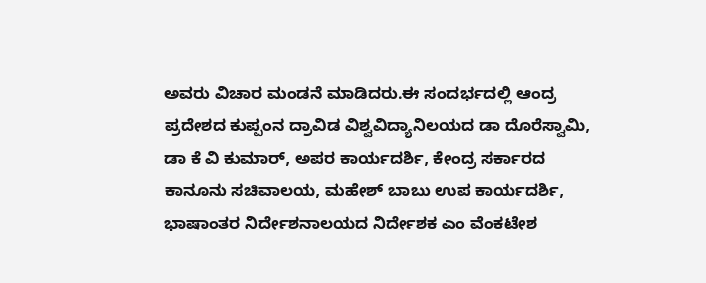ಅವರು ವಿಚಾರ ಮಂಡನೆ ಮಾಡಿದರು.ಈ ಸಂದರ್ಭದಲ್ಲಿ ಆಂದ್ರ ಪ್ರದೇಶದ ಕುಪ್ಪಂನ ದ್ರಾವಿಡ ವಿಶ್ವವಿದ್ಯಾನಿಲಯದ ಡಾ ದೊರೆಸ್ವಾಮಿ, ಡಾ ಕೆ ವಿ ಕುಮಾರ್, ಅಪರ ಕಾರ್ಯದರ್ಶಿ, ಕೇಂದ್ರ ಸರ್ಕಾರದ ಕಾನೂನು ಸಚಿವಾಲಯ, ಮಹೇಶ್ ಬಾಬು ಉಪ ಕಾರ್ಯದರ್ಶಿ, ಭಾಷಾಂತರ ನಿರ್ದೇಶನಾಲಯದ ನಿರ್ದೇಶಕ ಎಂ ವೆಂಕಟೇಶ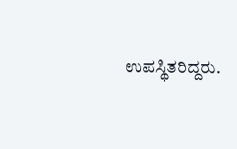ಉಪಸ್ಥಿತರಿದ್ದರು.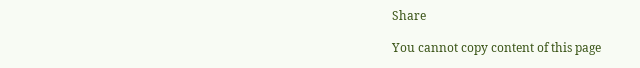Share

You cannot copy content of this page